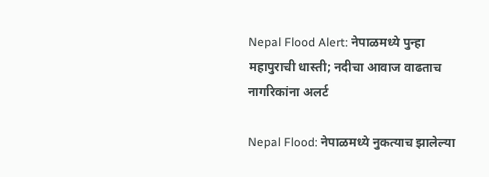Nepal Flood Alert: नेपाळमध्ये पुन्हा महापुराची धास्ती; नदीचा आवाज वाढताच नागरिकांना अलर्ट

Nepal Flood: नेपाळमध्ये नुकत्याच झालेल्या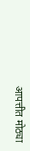आपत्तीत मोठ्या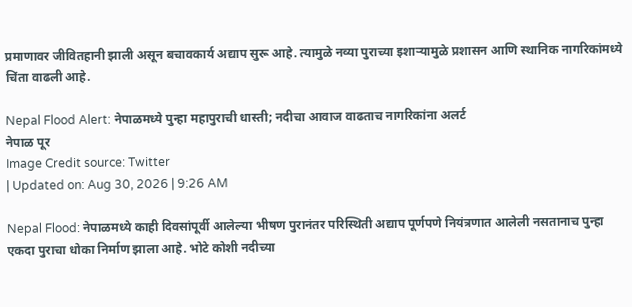प्रमाणावर जीवितहानी झाली असून बचावकार्य अद्याप सुरू आहे. त्यामुळे नव्या पुराच्या इशाऱ्यामुळे प्रशासन आणि स्थानिक नागरिकांमध्ये चिंता वाढली आहे.

Nepal Flood Alert: नेपाळमध्ये पुन्हा महापुराची धास्ती; नदीचा आवाज वाढताच नागरिकांना अलर्ट
नेपाळ पूर
Image Credit source: Twitter
| Updated on: Aug 30, 2026 | 9:26 AM

Nepal Flood: नेपाळमध्ये काही दिवसांपूर्वी आलेल्या भीषण पुरानंतर परिस्थिती अद्याप पूर्णपणे नियंत्रणात आलेली नसतानाच पुन्हा एकदा पुराचा धोका निर्माण झाला आहे. भोटे कोशी नदीच्या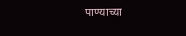पाण्याच्या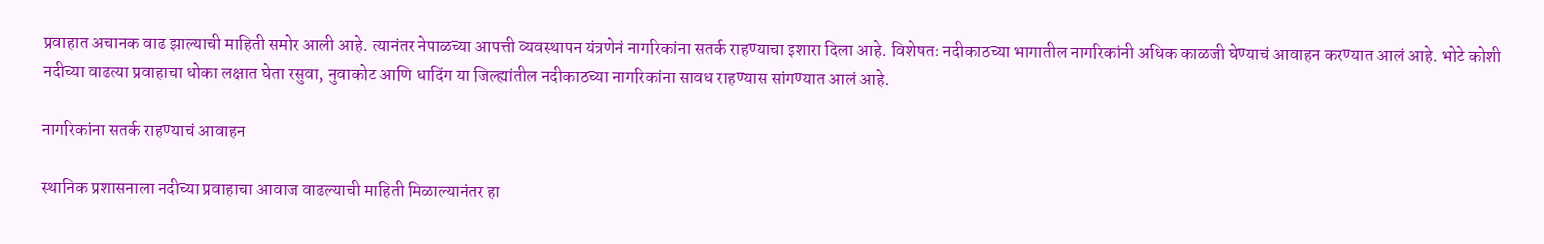प्रवाहात अचानक वाढ झाल्याची माहिती समोर आली आहे. त्यानंतर नेपाळच्या आपत्ती व्यवस्थापन यंत्रणेनं नागरिकांना सतर्क राहण्याचा इशारा दिला आहे. विशेषतः नदीकाठच्या भागातील नागरिकांनी अधिक काळजी घेण्याचं आवाहन करण्यात आलं आहे. भोटे कोशी नदीच्या वाढत्या प्रवाहाचा धोका लक्षात घेता रसुवा, नुवाकोट आणि धादिंग या जिल्ह्यांतील नदीकाठच्या नागरिकांना सावध राहण्यास सांगण्यात आलं आहे.

नागरिकांना सतर्क राहण्याचं आवाहन

स्थानिक प्रशासनाला नदीच्या प्रवाहाचा आवाज वाढल्याची माहिती मिळाल्यानंतर हा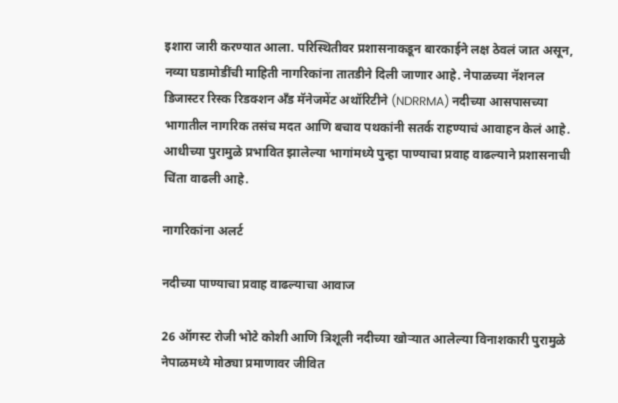इशारा जारी करण्यात आला. परिस्थितीवर प्रशासनाकडून बारकाईने लक्ष ठेवलं जात असून, नव्या घडामोडींची माहिती नागरिकांना तातडीने दिली जाणार आहे. नेपाळच्या नॅशनल डिजास्टर रिस्क रिडक्शन अँड मॅनेजमेंट अथॉरिटीने (NDRRMA) नदीच्या आसपासच्या भागातील नागरिक तसंच मदत आणि बचाव पथकांनी सतर्क राहण्याचं आवाहन केलं आहे. आधीच्या पुरामुळे प्रभावित झालेल्या भागांमध्ये पुन्हा पाण्याचा प्रवाह वाढल्याने प्रशासनाची चिंता वाढली आहे.

नागरिकांना अलर्ट

नदीच्या पाण्याचा प्रवाह वाढल्याचा आवाज

26 ऑगस्ट रोजी भोटे कोशी आणि त्रिशूली नदीच्या खोऱ्यात आलेल्या विनाशकारी पुरामुळे नेपाळमध्ये मोठ्या प्रमाणावर जीवित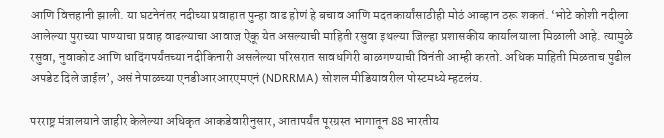आणि वित्तहानी झाली. या घटनेनंतर नदीच्या प्रवाहात पुन्हा वाढ होणं हे बचाव आणि मदतकार्यांसाठीही मोठं आव्हान ठरू शकतं. ‘भोटे कोशी नदीला आलेल्या पुराच्या पाण्याचा प्रवाह वाढल्याचा आवाज ऐकू येत असल्याची माहिती रसुवा इथल्या जिल्हा प्रशासकीय कार्यालयाला मिळाली आहे. त्यामुळे रसुवा, नुवाकोट आणि धादिंगपर्यंतच्या नदीकिनारी असलेल्या परिसरात सावधगिरी बाळगण्याची विनंती आम्ही करतो. अधिक माहिती मिळताच पुढील अपडेट दिले जाईल’, असं नेपाळच्या एनडीआरआरएमएनं (NDRRMA) सोशल मीडियावरील पोस्टमध्ये म्हटलंय.

परराष्ट्र मंत्रालयाने जाहीर केलेल्या अधिकृत आकडेवारीनुसार, आतापर्यंत पूरग्रस्त भागातून 88 भारतीय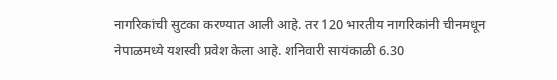नागरिकांची सुटका करण्यात आली आहे. तर 120 भारतीय नागरिकांनी चीनमधून नेपाळमध्ये यशस्वी प्रवेश केला आहे. शनिवारी सायंकाळी 6.30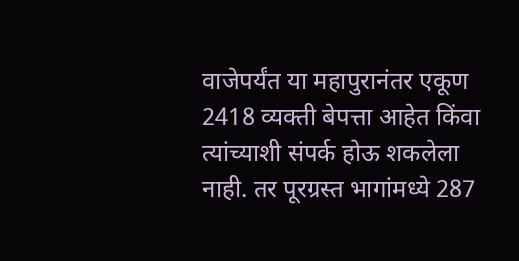वाजेपर्यंत या महापुरानंतर एकूण 2418 व्यक्ती बेपत्ता आहेत किंवा त्यांच्याशी संपर्क होऊ शकलेला नाही. तर पूरग्रस्त भागांमध्ये 287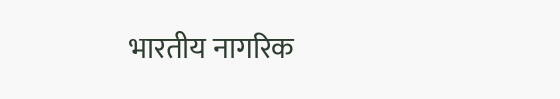भारतीय नागरिक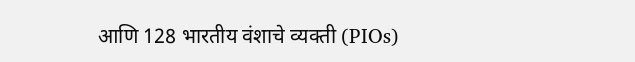आणि 128 भारतीय वंशाचे व्यक्ती (PIOs)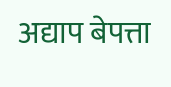अद्याप बेपत्ता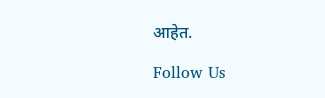आहेत.

Follow Us